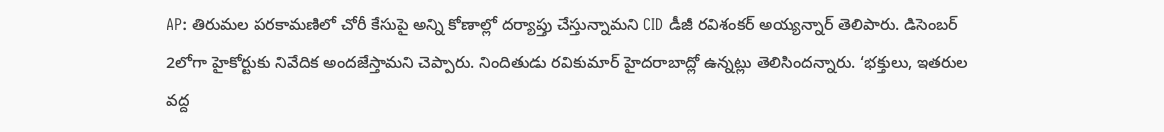AP: తిరుమల పరకామణిలో చోరీ కేసుపై అన్ని కోణాల్లో దర్యాప్తు చేస్తున్నామని CID డీజీ రవిశంకర్ అయ్యన్నార్ తెలిపారు. డిసెంబర్ 2లోగా హైకోర్టుకు నివేదిక అందజేస్తామని చెప్పారు. నిందితుడు రవికుమార్ హైదరాబాద్లో ఉన్నట్లు తెలిసిందన్నారు. ‘భక్తులు, ఇతరుల వద్ద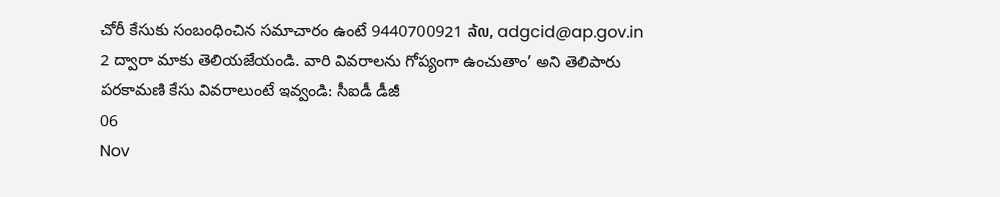చోరీ కేసుకు సంబంధించిన సమాచారం ఉంటే 9440700921 ລ້໙, adgcid@ap.gov.in 2 ద్వారా మాకు తెలియజేయండి. వారి వివరాలను గోప్యంగా ఉంచుతాం’ అని తెలిపారు
పరకామణి కేసు వివరాలుంటే ఇవ్వండి: సీఐడీ డీజీ
06
Nov